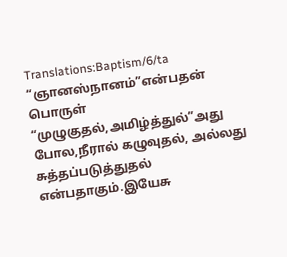Translations:Baptism/6/ta
“ஞானஸ்நானம்”என்பதன் பொருள் “முழுகுதல்,அமிழ்த்துல்”அது போல,நீரால் கழுவுதல், அல்லது சுத்தப்படுத்துதல் என்பதாகும்.இயேசு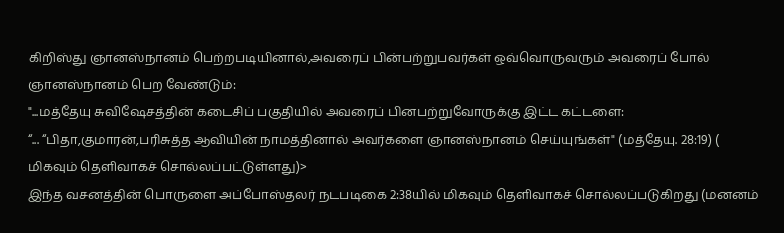கிறிஸ்து ஞானஸ்நானம் பெற்றபடியினால்,அவரைப் பின்பற்றுபவர்கள் ஒவ்வொருவரும் அவரைப் போல் ஞானஸ்நானம் பெற வேண்டும்:
"...மத்தேயு சுவிஷேசத்தின் கடைசிப் பகுதியில் அவரைப் பினபற்றுவோருக்கு இட்ட கட்டளை:
“... “பிதா,குமாரன்,பரிசுத்த ஆவியின் நாமத்தினால் அவர்களை ஞானஸ்நானம் செய்யுங்கள்" (மத்தேயு. 28:19) (
மிகவும் தெளிவாகச் சொல்லப்பட்டுள்ளது)>
இந்த வசனத்தின் பொருளை அப்போஸ்தலர் நடபடிகை 2:38யில் மிகவும் தெளிவாகச் சொல்லப்படுகிறது (மனனம்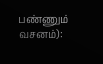பண்ணும் வசனம்):